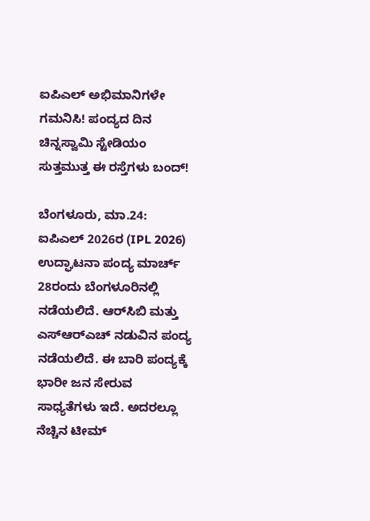ಐಪಿಎಲ್ ಅಭಿಮಾನಿಗಳೇ ಗಮನಿಸಿ! ಪಂದ್ಯದ ದಿನ ಚಿನ್ನಸ್ವಾಮಿ ಸ್ಟೇಡಿಯಂ ಸುತ್ತಮುತ್ತ ಈ ರಸ್ತೆಗಳು ಬಂದ್!

ಬೆಂಗಳೂರು, ಮಾ.24: ಐಪಿಎಲ್ 2026ರ (IPL 2026) ಉದ್ಘಾಟನಾ ಪಂದ್ಯ ಮಾರ್ಚ್ 28ರಂದು ಬೆಂಗಳೂರಿನಲ್ಲಿ ನಡೆಯಲಿದೆ. ಆರ್‌ಸಿಬಿ ಮತ್ತು ಎಸ್‌ಆರ್‌ಎಚ್ ನಡುವಿನ ಪಂದ್ಯ ನಡೆಯಲಿದೆ. ಈ ಬಾರಿ ಪಂದ್ಯಕ್ಕೆ ಭಾರೀ ಜನ ಸೇರುವ ಸಾಧ್ಯತೆಗಳು ಇದೆ. ಅದರಲ್ಲೂ ನೆಚ್ಚಿನ ಟೀಮ್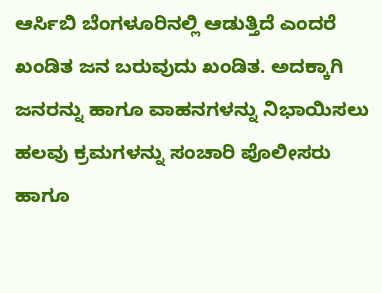ಆರ್ಸಿಬಿ ಬೆಂಗಳೂರಿನಲ್ಲಿ ಆಡುತ್ತಿದೆ ಎಂದರೆ ಖಂಡಿತ ಜನ ಬರುವುದು ಖಂಡಿತ. ಅದಕ್ಕಾಗಿ ಜನರನ್ನು ಹಾಗೂ ವಾಹನಗಳನ್ನು ನಿಭಾಯಿಸಲು ಹಲವು ಕ್ರಮಗಳನ್ನು ಸಂಚಾರಿ ಪೊಲೀಸರು ಹಾಗೂ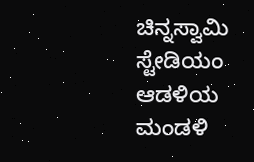ಚಿನ್ನಸ್ವಾಮಿ ಸ್ಟೇಡಿಯಂ ಆಡಳಿಯ ಮಂಡಳಿ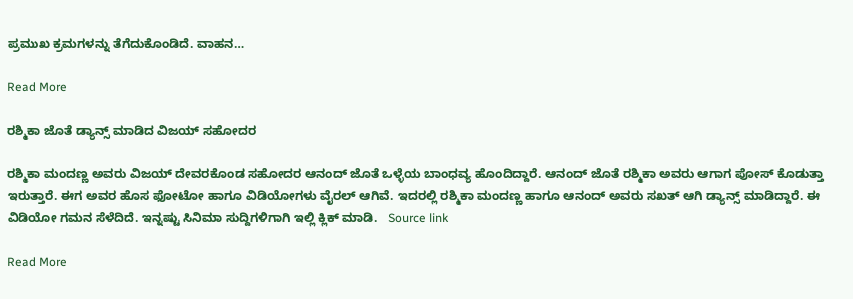ಪ್ರಮುಖ ಕ್ರಮಗಳನ್ನು ತೆಗೆದುಕೊಂಡಿದೆ. ವಾಹನ…

Read More

ರಶ್ಮಿಕಾ ಜೊತೆ ಡ್ಯಾನ್ಸ್ ಮಾಡಿದ ವಿಜಯ್ ಸಹೋದರ

ರಶ್ಮಿಕಾ ಮಂದಣ್ಣ ಅವರು ವಿಜಯ್ ದೇವರಕೊಂಡ ಸಹೋದರ ಆನಂದ್ ಜೊತೆ ಒಳ್ಳೆಯ ಬಾಂಧವ್ಯ ಹೊಂದಿದ್ದಾರೆ. ಆನಂದ್ ಜೊತೆ ರಶ್ಮಿಕಾ ಅವರು ಆಗಾಗ ಪೋಸ್ ಕೊಡುತ್ತಾ ಇರುತ್ತಾರೆ. ಈಗ ಅವರ ಹೊಸ ಫೋಟೋ ಹಾಗೂ ವಿಡಿಯೋಗಳು ವೈರಲ್ ಆಗಿವೆ. ಇದರಲ್ಲಿ ರಶ್ಮಿಕಾ ಮಂದಣ್ಣ ಹಾಗೂ ಆನಂದ್ ಅವರು ಸಖತ್ ಆಗಿ ಡ್ಯಾನ್ಸ್ ಮಾಡಿದ್ದಾರೆ. ಈ ವಿಡಿಯೋ ಗಮನ ಸೆಳೆದಿದೆ. ಇನ್ನಷ್ಟು ಸಿನಿಮಾ ಸುದ್ದಿಗಳಿಗಾಗಿ ಇಲ್ಲಿ ಕ್ಲಿಕ್ ಮಾಡಿ.   Source link

Read More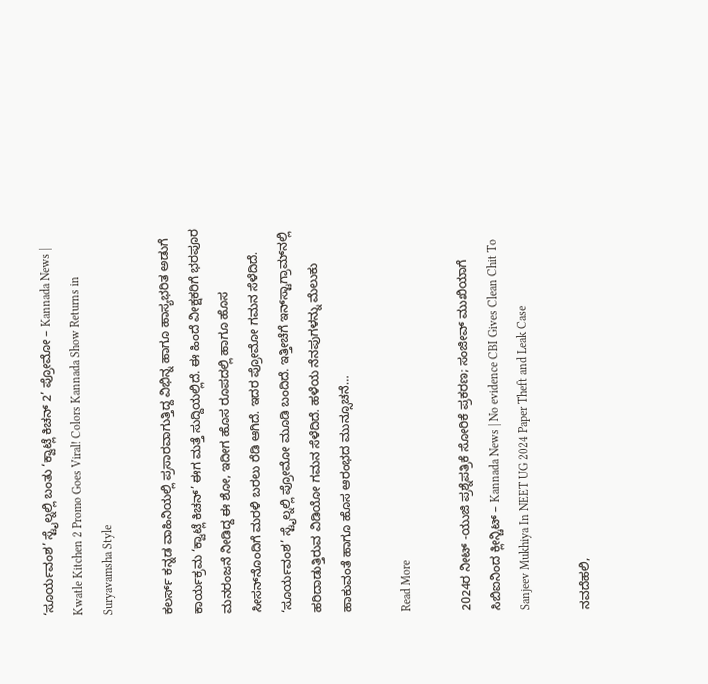‘ಸೂರ್ಯವಂಶ’ ಸ್ಟೈಲ್ನಲ್ಲಿ ಬಂತು ‘ಕ್ವಾಟ್ಲೆ ಕಿಚನ್ 2’ ಪ್ರೋಮೋ – Kannada News | Kwatle Kitchen 2 Promo Goes Viral! Colors Kannada Show Returns in Suryavamsha Style

ಕಲರ್ಸ್ ಕನ್ನಡ ವಾಹಿನಿಯಲ್ಲಿ ಪ್ರಸಾರವಾಗುತ್ತಿದ್ದ ವಿಭಿನ್ನ ಹಾಗೂ ಹಾಸ್ಯಭರಿತ ಅಡುಗೆ ಕಾರ್ಯಕ್ರಮ ‘ಕ್ವಾಟ್ಲೆ ಕಿಚನ್’ ಈಗ ಮತ್ತೆ ಸುದ್ದಿಯಲ್ಲಿದೆ. ಈ ಹಿಂದೆ ವೀಕ್ಷಕರಿಗೆ ಭರಪೂರ ಮನರಂಜನೆ ನೀಡಿದ್ದ ಈ ಶೋ, ಇದೀಗ ಹೊಸ ರೂಪದಲ್ಲಿ ಹಾಗೂ ಹೊಸ ಸೀಸನ್‌ನೊಂದಿಗೆ ಮರಳಿ ಬರಲು ರೆಡಿ ಆಗಿದೆ. ಇದರ ಪ್ರೋಮೋ ಗಮನ ಸೆಳೆದಿದೆ. ‘ಸೂರ್ಯವಂಶ’ ಸ್ಟೈಲ್ನಲ್ಲಿ ಪ್ರೋಮೋ ಮೂಡಿ ಬಂದಿದೆ. ಇತ್ತೀಚೆಗೆ ಇನ್‌ಸ್ಟಾಗ್ರಾಮ್‌ನಲ್ಲಿ ಹರಿದಾಡುತ್ತಿರುವ ವಿಡಿಯೋ ಗಮನ ಸೆಳೆದಿದೆ. ಹಳೆಯ ನೆನಪುಗಳನ್ನು ಮೆಲುಕು ಹಾಕುವಂತೆ ಹಾಗೂ ಹೊಸ ಆರಂಭದ ಮುನ್ಸೂಚನೆ…

Read More

2024ರ ನೀಟ್ -ಯುಜಿ ಪ್ರಶ್ನೆಪತ್ರಿಕೆ ಸೋರಿಕೆ ಪ್ರಕರಣ; ಸಂಜೀವ್ ಮುಖಿಯಾಗೆ ಸಿಬಿಐನಿಂದ ಕ್ಲೀನ್ಚಿಟ್ – Kannada News | No evidence CBI Gives Clean Chit To Sanjeev Mukhiya In NEET UG 2024 Paper Theft and Leak Case

ನವದೆಹಲಿ,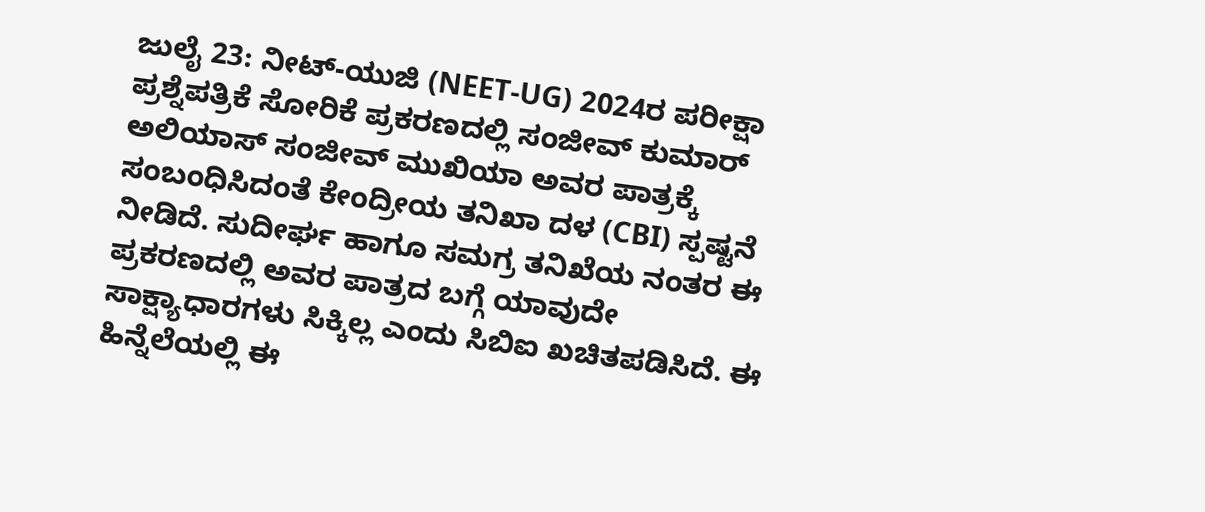ಜುಲೈ 23: ನೀಟ್-ಯುಜಿ (NEET-UG) 2024ರ ಪರೀಕ್ಷಾ ಪ್ರಶ್ನೆಪತ್ರಿಕೆ ಸೋರಿಕೆ ಪ್ರಕರಣದಲ್ಲಿ ಸಂಜೀವ್ ಕುಮಾರ್ ಅಲಿಯಾಸ್ ಸಂಜೀವ್ ಮುಖಿಯಾ ಅವರ ಪಾತ್ರಕ್ಕೆ ಸಂಬಂಧಿಸಿದಂತೆ ಕೇಂದ್ರೀಯ ತನಿಖಾ ದಳ (CBI) ಸ್ಪಷ್ಟನೆ ನೀಡಿದೆ. ಸುದೀರ್ಘ ಹಾಗೂ ಸಮಗ್ರ ತನಿಖೆಯ ನಂತರ ಈ ಪ್ರಕರಣದಲ್ಲಿ ಅವರ ಪಾತ್ರದ ಬಗ್ಗೆ ಯಾವುದೇ ಸಾಕ್ಷ್ಯಾಧಾರಗಳು ಸಿಕ್ಕಿಲ್ಲ ಎಂದು ಸಿಬಿಐ ಖಚಿತಪಡಿಸಿದೆ. ಈ ಹಿನ್ನೆಲೆಯಲ್ಲಿ ಈ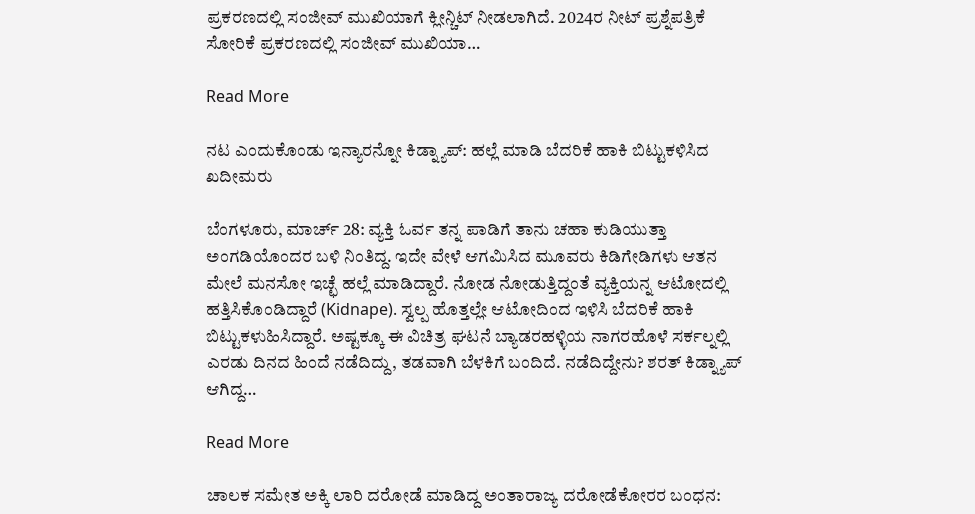ಪ್ರಕರಣದಲ್ಲಿ ಸಂಜೀವ್ ಮುಖಿಯಾಗೆ ಕ್ಲೀನ್ಚಿಟ್ ನೀಡಲಾಗಿದೆ. 2024ರ ನೀಟ್ ಪ್ರಶ್ನೆಪತ್ರಿಕೆ ಸೋರಿಕೆ ಪ್ರಕರಣದಲ್ಲಿ ಸಂಜೀವ್ ಮುಖಿಯಾ…

Read More

ನಟ ಎಂದುಕೊಂಡು ಇನ್ಯಾರನ್ನೋ ಕಿಡ್ನ್ಯಾಪ್: ಹಲ್ಲೆ ಮಾಡಿ ಬೆದರಿಕೆ ಹಾಕಿ ಬಿಟ್ಟುಕಳಿಸಿದ ಖದೀಮರು

ಬೆಂಗಳೂರು, ಮಾರ್ಚ್ 28: ವ್ಯಕ್ತಿ ಓರ್ವ ತನ್ನ ಪಾಡಿಗೆ ತಾನು ಚಹಾ ಕುಡಿಯುತ್ತಾ ಅಂಗಡಿಯೊಂದರ ಬಳಿ ನಿಂತಿದ್ದ. ಇದೇ ವೇಳೆ ಆಗಮಿಸಿದ ಮೂವರು ಕಿಡಿಗೇಡಿಗಳು ಆತನ ಮೇಲೆ ಮನಸೋ ಇಚ್ಛೆ ಹಲ್ಲೆ ಮಾಡಿದ್ದಾರೆ. ನೋಡ ನೋಡುತ್ತಿದ್ದಂತೆ ವ್ಯಕ್ತಿಯನ್ನ ಆಟೋದಲ್ಲಿ ಹತ್ತಿಸಿಕೊಂಡಿದ್ದಾರೆ (Kidnape). ಸ್ವಲ್ಪ ಹೊತ್ತಲ್ಲೇ ಆಟೋದಿಂದ ಇಳಿಸಿ ಬೆದರಿಕೆ ಹಾಕಿ ಬಿಟ್ಟುಕಳುಹಿಸಿದ್ದಾರೆ. ಅಷ್ಟಕ್ಕೂ ಈ ವಿಚಿತ್ರ ಘಟನೆ ಬ್ಯಾಡರಹಳ್ಳಿಯ ನಾಗರಹೊಳೆ ಸರ್ಕಲ್ನಲ್ಲಿ ಎರಡು ದಿನದ ಹಿಂದೆ ನಡೆದಿದ್ದು, ತಡವಾಗಿ ಬೆಳಕಿಗೆ ಬಂದಿದೆ. ನಡೆದಿದ್ದೇನು? ಶರತ್ ಕಿಡ್ನ್ಯಾಪ್ ಆಗಿದ್ದ…

Read More

ಚಾಲಕ ಸಮೇತ ಅಕ್ಕಿ ಲಾರಿ ದರೋಡೆ ಮಾಡಿದ್ದ ಅಂತಾರಾಜ್ಯ ದರೋಡೆಕೋರರ ಬಂಧನ: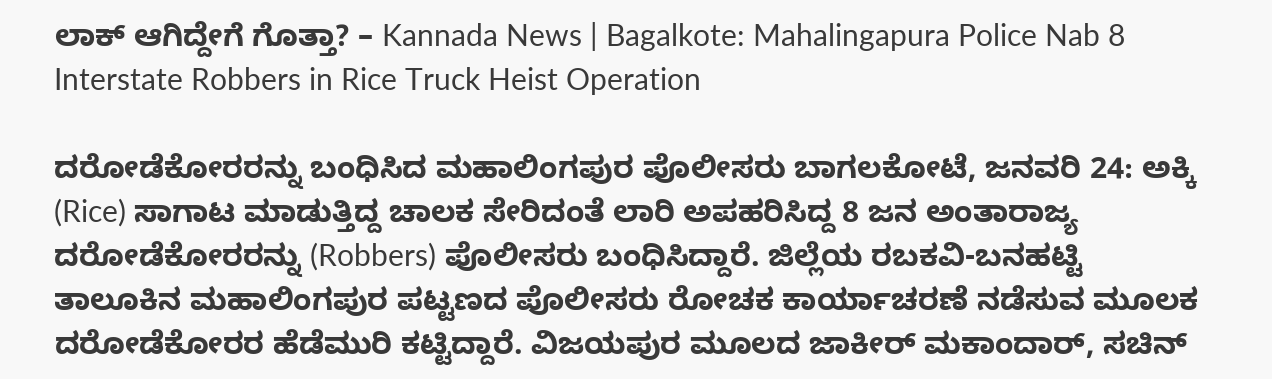ಲಾಕ್ ಆಗಿದ್ದೇಗೆ ಗೊತ್ತಾ? – Kannada News | Bagalkote: Mahalingapura Police Nab 8 Interstate Robbers in Rice Truck Heist Operation

ದರೋಡೆಕೋರರನ್ನು ಬಂಧಿಸಿದ ಮಹಾಲಿಂಗಪುರ ಪೊಲೀಸರು ಬಾಗಲಕೋಟೆ, ಜನವರಿ 24: ಅಕ್ಕಿ (Rice) ಸಾಗಾಟ ಮಾಡುತ್ತಿದ್ದ ಚಾಲಕ ಸೇರಿದಂತೆ ಲಾರಿ ಅಪಹರಿಸಿದ್ದ 8 ಜನ ಅಂತಾರಾಜ್ಯ ದರೋಡೆಕೋರರನ್ನು (Robbers) ಪೊಲೀಸರು ಬಂಧಿಸಿದ್ದಾರೆ. ಜಿಲ್ಲೆಯ ರಬಕವಿ-ಬನಹಟ್ಟಿ ತಾಲೂಕಿನ ಮಹಾಲಿಂಗಪುರ ಪಟ್ಟಣದ ಪೊಲೀಸರು ರೋಚಕ ಕಾರ್ಯಾಚರಣೆ ನಡೆಸುವ ಮೂಲಕ ದರೋಡೆಕೋರರ ಹೆಡೆಮುರಿ ಕಟ್ಟಿದ್ದಾರೆ. ವಿಜಯಪುರ ಮೂಲದ ಜಾಕೀರ್ ಮಕಾಂದಾರ್, ಸಚಿನ್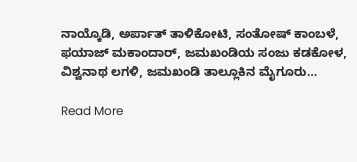ನಾಯ್ಕೊಡಿ, ಅರ್ಪಾತ್ ತಾಳಿಕೋಟಿ, ಸಂತೋಷ್ ಕಾಂಬಳೆ, ಫಯಾಜ್ ಮಕಾಂದಾರ್, ಜಮಖಂಡಿಯ ಸಂಜು ಕಡಕೋಳ, ವಿಶ್ವನಾಥ ಲಗಳಿ, ಜಮಖಂಡಿ ತಾಲ್ಲೂಕಿನ ಮೈಗೂರು…

Read More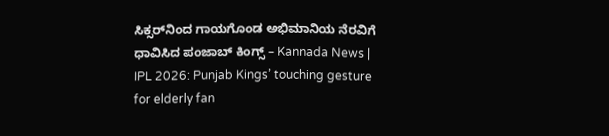ಸಿಕ್ಸರ್‌ನಿಂದ ಗಾಯಗೊಂಡ ಅಭಿಮಾನಿಯ ನೆರವಿಗೆ ಧಾವಿಸಿದ ಪಂಜಾಬ್ ಕಿಂಗ್ಸ್ – Kannada News | IPL 2026: Punjab Kings’ touching gesture for elderly fan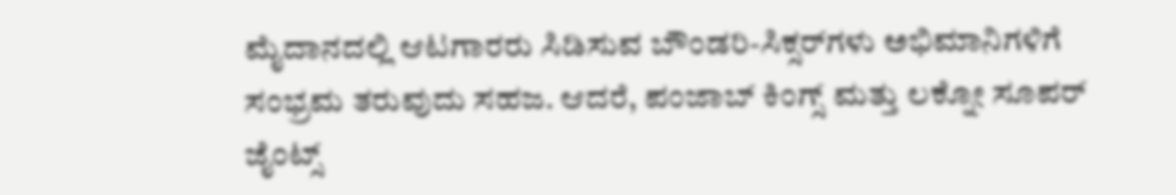ಮೈದಾನದಲ್ಲಿ ಆಟಗಾರರು ಸಿಡಿಸುವ ಬೌಂಡರಿ-ಸಿಕ್ಸರ್‌ಗಳು ಅಭಿಮಾನಿಗಳಿಗೆ ಸಂಭ್ರಮ ತರುವುದು ಸಹಜ. ಆದರೆ, ಪಂಜಾಬ್ ಕಿಂಗ್ಸ್ ಮತ್ತು ಲಕ್ನೋ ಸೂಪರ್ ಜೈಂಟ್ಸ್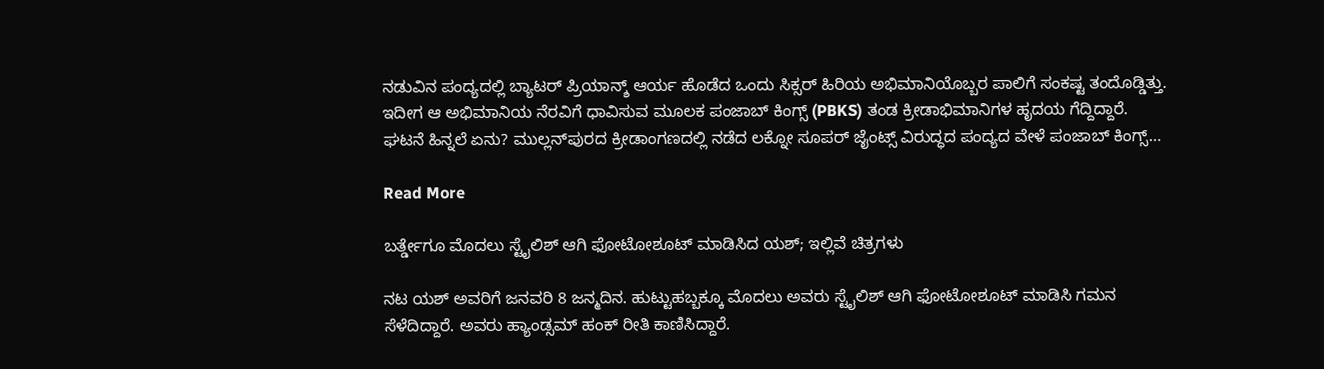ನಡುವಿನ ಪಂದ್ಯದಲ್ಲಿ ಬ್ಯಾಟರ್ ಪ್ರಿಯಾನ್ಶ್ ಆರ್ಯ ಹೊಡೆದ ಒಂದು ಸಿಕ್ಸರ್ ಹಿರಿಯ ಅಭಿಮಾನಿಯೊಬ್ಬರ ಪಾಲಿಗೆ ಸಂಕಷ್ಟ ತಂದೊಡ್ಡಿತ್ತು. ಇದೀಗ ಆ ಅಭಿಮಾನಿಯ ನೆರವಿಗೆ ಧಾವಿಸುವ ಮೂಲಕ ಪಂಜಾಬ್ ಕಿಂಗ್ಸ್ (PBKS) ತಂಡ ಕ್ರೀಡಾಭಿಮಾನಿಗಳ ಹೃದಯ ಗೆದ್ದಿದ್ದಾರೆ. ಘಟನೆ ಹಿನ್ನಲೆ ಏನು? ಮುಲ್ಲನ್‌ಪುರದ ಕ್ರೀಡಾಂಗಣದಲ್ಲಿ ನಡೆದ ಲಕ್ನೋ ಸೂಪರ್ ಜೈಂಟ್ಸ್ ವಿರುದ್ಧದ ಪಂದ್ಯದ ವೇಳೆ ಪಂಜಾಬ್ ಕಿಂಗ್ಸ್…

Read More

ಬರ್ತ್ಡೇಗೂ ಮೊದಲು ಸ್ಟೈಲಿಶ್ ಆಗಿ ಫೋಟೋಶೂಟ್ ಮಾಡಿಸಿದ ಯಶ್; ಇಲ್ಲಿವೆ ಚಿತ್ರಗಳು

ನಟ ಯಶ್ ಅವರಿಗೆ ಜನವರಿ 8 ಜನ್ಮದಿನ. ಹುಟ್ಟುಹಬ್ಬಕ್ಕೂ ಮೊದಲು ಅವರು ಸ್ಟೈಲಿಶ್ ಆಗಿ ಫೋಟೋಶೂಟ್ ಮಾಡಿಸಿ ಗಮನ ಸೆಳೆದಿದ್ದಾರೆ. ಅವರು ಹ್ಯಾಂಡ್ಸಮ್ ಹಂಕ್ ರೀತಿ ಕಾಣಿಸಿದ್ದಾರೆ.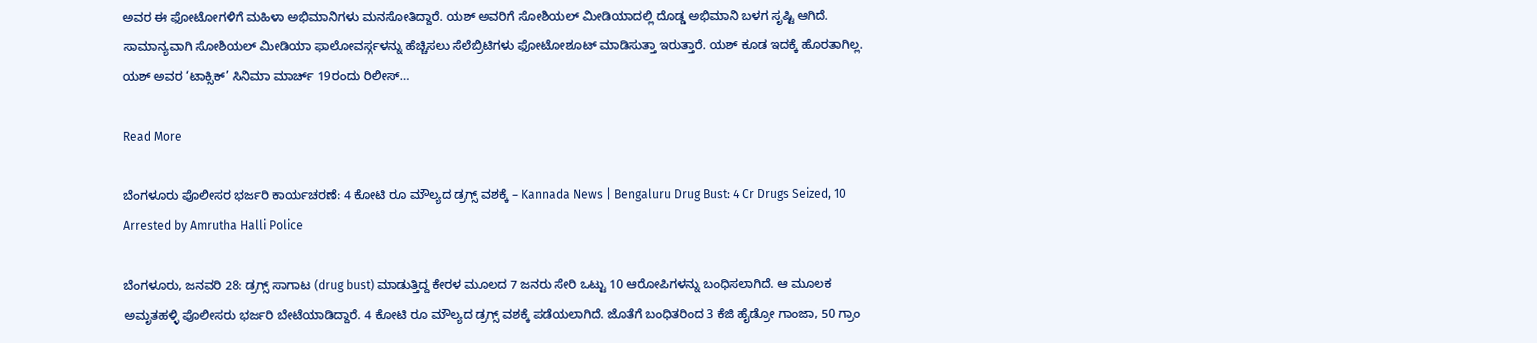ಅವರ ಈ ಫೋಟೋಗಳಿಗೆ ಮಹಿಳಾ ಅಭಿಮಾನಿಗಳು ಮನಸೋತಿದ್ದಾರೆ. ಯಶ್ ಅವರಿಗೆ ಸೋಶಿಯಲ್ ಮೀಡಿಯಾದಲ್ಲಿ ದೊಡ್ಡ ಅಭಿಮಾನಿ ಬಳಗ ಸೃಷ್ಟಿ ಆಗಿದೆ. ಸಾಮಾನ್ಯವಾಗಿ ಸೋಶಿಯಲ್ ಮೀಡಿಯಾ ಫಾಲೋವರ್ಸ್ಗಳನ್ನು ಹೆಚ್ಚಿಸಲು ಸೆಲೆಬ್ರಿಟಿಗಳು ಫೋಟೋಶೂಟ್ ಮಾಡಿಸುತ್ತಾ ಇರುತ್ತಾರೆ. ಯಶ್ ಕೂಡ ಇದಕ್ಕೆ ಹೊರತಾಗಿಲ್ಲ. ಯಶ್ ಅವರ ‘ಟಾಕ್ಸಿಕ್’ ಸಿನಿಮಾ ಮಾರ್ಚ್ 19ರಂದು ರಿಲೀಸ್…

Read More

ಬೆಂಗಳೂರು ಪೊಲೀಸರ ಭರ್ಜರಿ ಕಾರ್ಯಚರಣೆ: 4 ಕೋಟಿ ರೂ ಮೌಲ್ಯದ ಡ್ರಗ್ಸ್ ವಶಕ್ಕೆ – Kannada News | Bengaluru Drug Bust: 4 Cr Drugs Seized, 10 Arrested by Amrutha Halli Police

ಬೆಂಗಳೂರು, ಜನವರಿ 28: ಡ್ರಗ್ಸ್ ಸಾಗಾಟ (drug bust) ಮಾಡುತ್ತಿದ್ದ ಕೇರಳ ಮೂಲದ 7 ಜನರು ಸೇರಿ ಒಟ್ಟು 10 ಆರೋಪಿಗಳನ್ನು ಬಂಧಿಸಲಾಗಿದೆ. ಆ ಮೂಲಕ ಅಮೃತಹಳ್ಳಿ ಪೊಲೀಸರು ಭರ್ಜರಿ ಬೇಟೆಯಾಡಿದ್ದಾರೆ. 4 ಕೋಟಿ ರೂ ಮೌಲ್ಯದ ಡ್ರಗ್ಸ್ ವಶಕ್ಕೆ ಪಡೆಯಲಾಗಿದೆ. ಜೊತೆಗೆ ಬಂಧಿತರಿಂದ 3 ಕೆಜಿ ಹೈಡ್ರೋ ಗಾಂಜಾ, 50 ಗ್ರಾಂ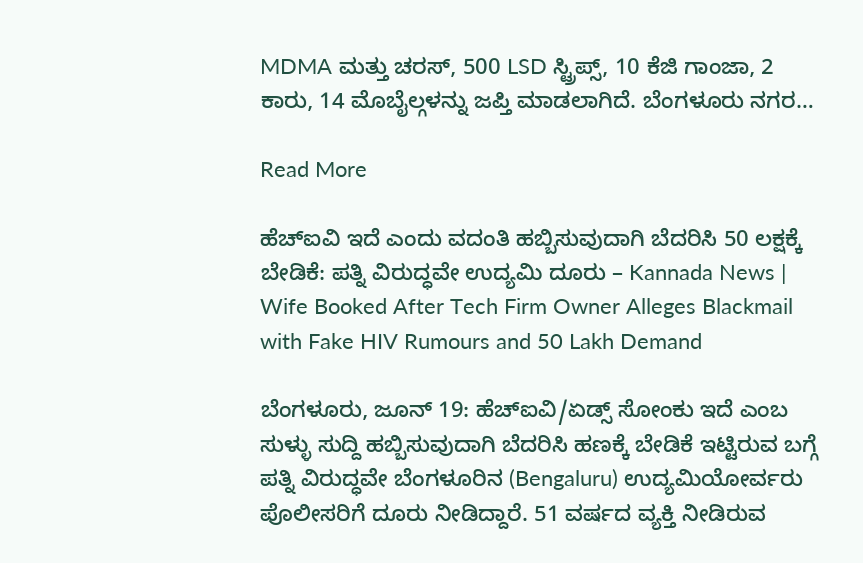MDMA ಮತ್ತು ಚರಸ್, 500 LSD ಸ್ಟ್ರಿಪ್ಸ್, 10 ಕೆಜಿ ಗಾಂಜಾ, 2 ಕಾರು, 14 ಮೊಬೈಲ್ಗಳನ್ನು ಜಪ್ತಿ ಮಾಡಲಾಗಿದೆ. ಬೆಂಗಳೂರು ನಗರ…

Read More

ಹೆಚ್‌ಐವಿ ಇದೆ ಎಂದು ವದಂತಿ ಹಬ್ಬಿಸುವುದಾಗಿ ಬೆದರಿಸಿ 50 ಲಕ್ಷಕ್ಕೆ ಬೇಡಿಕೆ: ಪತ್ನಿ ವಿರುದ್ಧವೇ ಉದ್ಯಮಿ ದೂರು – Kannada News | Wife Booked After Tech Firm Owner Alleges Blackmail with Fake HIV Rumours and 50 Lakh Demand

ಬೆಂಗಳೂರು, ಜೂನ್ 19: ಹೆಚ್‌ಐವಿ/ಏಡ್ಸ್‌ ಸೋಂಕು ಇದೆ ಎಂಬ ಸುಳ್ಳು ಸುದ್ದಿ ಹಬ್ಬಿಸುವುದಾಗಿ ಬೆದರಿಸಿ ಹಣಕ್ಕೆ ಬೇಡಿಕೆ ಇಟ್ಟಿರುವ ಬಗ್ಗೆ ಪತ್ನಿ ವಿರುದ್ಧವೇ ಬೆಂಗಳೂರಿನ (Bengaluru) ಉದ್ಯಮಿಯೋರ್ವರು ಪೊಲೀಸರಿಗೆ ದೂರು ನೀಡಿದ್ದಾರೆ. 51 ವರ್ಷದ ವ್ಯಕ್ತಿ ನೀಡಿರುವ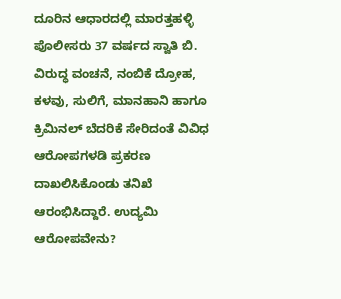ದೂರಿನ ಆಧಾರದಲ್ಲಿ ಮಾರತ್ತಹಳ್ಳಿ ಪೊಲೀಸರು 37 ವರ್ಷದ ಸ್ವಾತಿ ಬಿ. ವಿರುದ್ಧ ವಂಚನೆ, ನಂಬಿಕೆ ದ್ರೋಹ, ಕಳವು, ಸುಲಿಗೆ, ಮಾನಹಾನಿ ಹಾಗೂ ಕ್ರಿಮಿನಲ್ ಬೆದರಿಕೆ ಸೇರಿದಂತೆ ವಿವಿಧ ಆರೋಪಗಳಡಿ ಪ್ರಕರಣ ದಾಖಲಿಸಿಕೊಂಡು ತನಿಖೆ ಆರಂಭಿಸಿದ್ದಾರೆ. ಉದ್ಯಮಿ ಆರೋಪವೇನು?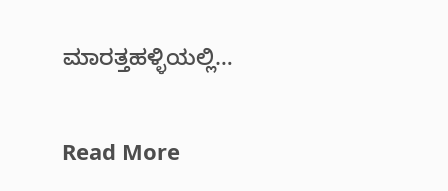ಮಾರತ್ತಹಳ್ಳಿಯಲ್ಲಿ…

Read More